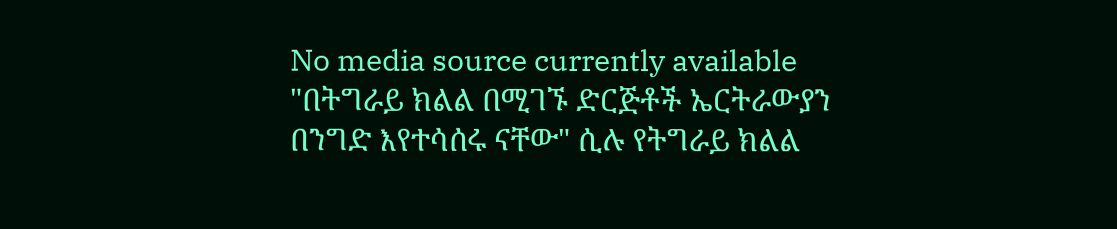No media source currently available
"በትግራይ ክልል በሚገኙ ድርጅቶች ኤርትራውያን በንግድ እየተሳሰሩ ናቸው" ሲሉ የትግራይ ክልል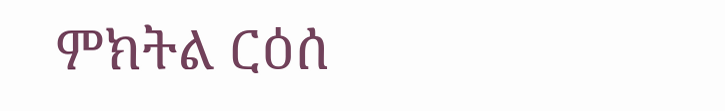ምክትል ርዕሰ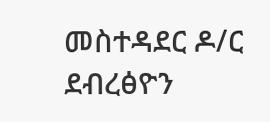መስተዳደር ዶ/ር ደብረፅዮን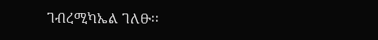ገብረሚካኤል ገለፁ፡፡